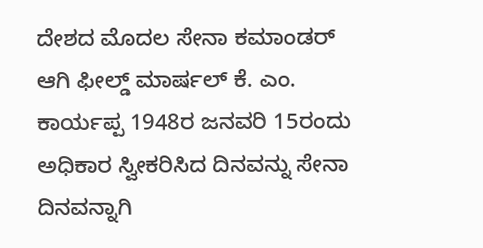ದೇಶದ ಮೊದಲ ಸೇನಾ ಕಮಾಂಡರ್ ಆಗಿ ಫೀಲ್ಡ್ ಮಾರ್ಷಲ್ ಕೆ. ಎಂ. ಕಾರ್ಯಪ್ಪ 1948ರ ಜನವರಿ 15ರಂದು ಅಧಿಕಾರ ಸ್ವೀಕರಿಸಿದ ದಿನವನ್ನು ಸೇನಾ ದಿನವನ್ನಾಗಿ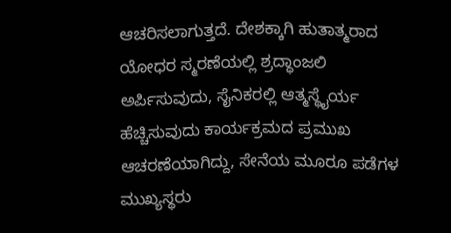ಆಚರಿಸಲಾಗುತ್ತದೆ. ದೇಶಕ್ಕಾಗಿ ಹುತಾತ್ಮರಾದ ಯೋಧರ ಸ್ಮರಣೆಯಲ್ಲಿ ಶ್ರದ್ಧಾಂಜಲಿ ಅರ್ಪಿಸುವುದು, ಸೈನಿಕರಲ್ಲಿ ಆತ್ಮಸ್ಥೈರ್ಯ ಹೆಚ್ಚಿಸುವುದು ಕಾರ್ಯಕ್ರಮದ ಪ್ರಮುಖ ಆಚರಣೆಯಾಗಿದ್ದು, ಸೇನೆಯ ಮೂರೂ ಪಡೆಗಳ ಮುಖ್ಯಸ್ಥರು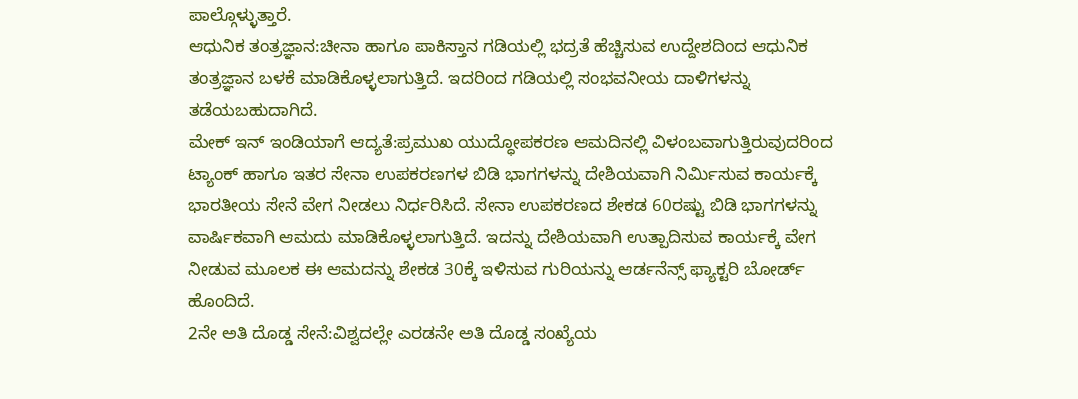ಪಾಲ್ಗೊಳ್ಳುತ್ತಾರೆ.
ಆಧುನಿಕ ತಂತ್ರಜ್ಞಾನ:ಚೀನಾ ಹಾಗೂ ಪಾಕಿಸ್ತಾನ ಗಡಿಯಲ್ಲಿ ಭದ್ರತೆ ಹೆಚ್ಚಿಸುವ ಉದ್ದೇಶದಿಂದ ಆಧುನಿಕ ತಂತ್ರಜ್ಞಾನ ಬಳಕೆ ಮಾಡಿಕೊಳ್ಳಲಾಗುತ್ತಿದೆ. ಇದರಿಂದ ಗಡಿಯಲ್ಲಿ ಸಂಭವನೀಯ ದಾಳಿಗಳನ್ನು ತಡೆಯಬಹುದಾಗಿದೆ.
ಮೇಕ್ ಇನ್ ಇಂಡಿಯಾಗೆ ಆದ್ಯತೆ:ಪ್ರಮುಖ ಯುದ್ಧೋಪಕರಣ ಆಮದಿನಲ್ಲಿ ವಿಳಂಬವಾಗುತ್ತಿರುವುದರಿಂದ ಟ್ಯಾಂಕ್ ಹಾಗೂ ಇತರ ಸೇನಾ ಉಪಕರಣಗಳ ಬಿಡಿ ಭಾಗಗಳನ್ನು ದೇಶಿಯವಾಗಿ ನಿರ್ವಿುಸುವ ಕಾರ್ಯಕ್ಕೆ ಭಾರತೀಯ ಸೇನೆ ವೇಗ ನೀಡಲು ನಿರ್ಧರಿಸಿದೆ. ಸೇನಾ ಉಪಕರಣದ ಶೇಕಡ 60ರಷ್ಟು ಬಿಡಿ ಭಾಗಗಳನ್ನು ವಾರ್ಷಿಕವಾಗಿ ಆಮದು ಮಾಡಿಕೊಳ್ಳಲಾಗುತ್ತಿದೆ. ಇದನ್ನು ದೇಶಿಯವಾಗಿ ಉತ್ಪಾದಿಸುವ ಕಾರ್ಯಕ್ಕೆ ವೇಗ ನೀಡುವ ಮೂಲಕ ಈ ಆಮದನ್ನು ಶೇಕಡ 30ಕ್ಕೆ ಇಳಿಸುವ ಗುರಿಯನ್ನು ಆರ್ಡನೆನ್ಸ್ ಫ್ಯಾಕ್ಟರಿ ಬೋರ್ಡ್ ಹೊಂದಿದೆ.
2ನೇ ಅತಿ ದೊಡ್ಡ ಸೇನೆ:ವಿಶ್ವದಲ್ಲೇ ಎರಡನೇ ಅತಿ ದೊಡ್ಡ ಸಂಖ್ಯೆಯ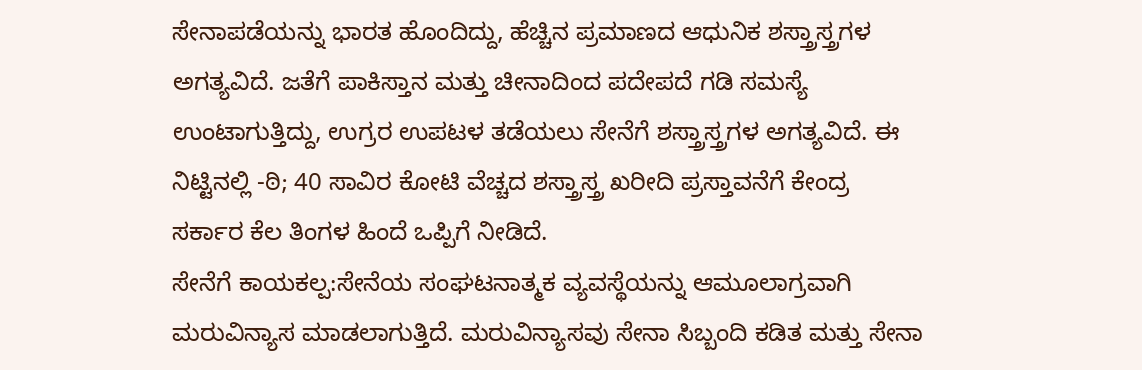ಸೇನಾಪಡೆಯನ್ನು ಭಾರತ ಹೊಂದಿದ್ದು, ಹೆಚ್ಚಿನ ಪ್ರಮಾಣದ ಆಧುನಿಕ ಶಸ್ತ್ರಾಸ್ತ್ರಗಳ ಅಗತ್ಯವಿದೆ. ಜತೆಗೆ ಪಾಕಿಸ್ತಾನ ಮತ್ತು ಚೀನಾದಿಂದ ಪದೇಪದೆ ಗಡಿ ಸಮಸ್ಯೆ ಉಂಟಾಗುತ್ತಿದ್ದು, ಉಗ್ರರ ಉಪಟಳ ತಡೆಯಲು ಸೇನೆಗೆ ಶಸ್ತ್ರಾಸ್ತ್ರಗಳ ಅಗತ್ಯವಿದೆ. ಈ ನಿಟ್ಟಿನಲ್ಲಿ -ಠಿ; 40 ಸಾವಿರ ಕೋಟಿ ವೆಚ್ಚದ ಶಸ್ತ್ರಾಸ್ತ್ರ ಖರೀದಿ ಪ್ರಸ್ತಾವನೆಗೆ ಕೇಂದ್ರ ಸರ್ಕಾರ ಕೆಲ ತಿಂಗಳ ಹಿಂದೆ ಒಪ್ಪಿಗೆ ನೀಡಿದೆ.
ಸೇನೆಗೆ ಕಾಯಕಲ್ಪ:ಸೇನೆಯ ಸಂಘಟನಾತ್ಮಕ ವ್ಯವಸ್ಥೆಯನ್ನು ಆಮೂಲಾಗ್ರವಾಗಿ ಮರುವಿನ್ಯಾಸ ಮಾಡಲಾಗುತ್ತಿದೆ. ಮರುವಿನ್ಯಾಸವು ಸೇನಾ ಸಿಬ್ಬಂದಿ ಕಡಿತ ಮತ್ತು ಸೇನಾ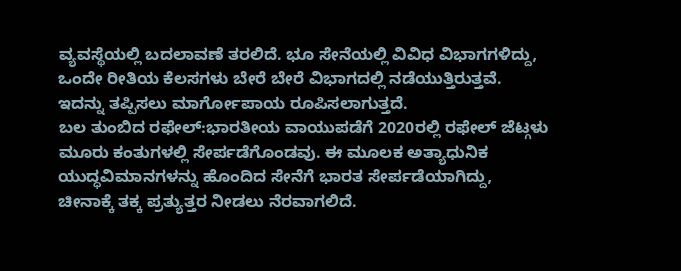ವ್ಯವಸ್ಥೆಯಲ್ಲಿ ಬದಲಾವಣೆ ತರಲಿದೆ. ಭೂ ಸೇನೆಯಲ್ಲಿ ವಿವಿಧ ವಿಭಾಗಗಳಿದ್ದು, ಒಂದೇ ರೀತಿಯ ಕೆಲಸಗಳು ಬೇರೆ ಬೇರೆ ವಿಭಾಗದಲ್ಲಿ ನಡೆಯುತ್ತಿರುತ್ತವೆ. ಇದನ್ನು ತಪ್ಪಿಸಲು ಮಾರ್ಗೋಪಾಯ ರೂಪಿಸಲಾಗುತ್ತದೆ.
ಬಲ ತುಂಬಿದ ರಫೇಲ್:ಭಾರತೀಯ ವಾಯುಪಡೆಗೆ 2020ರಲ್ಲಿ ರಫೇಲ್ ಜೆಟ್ಗಳು ಮೂರು ಕಂತುಗಳಲ್ಲಿ ಸೇರ್ಪಡೆಗೊಂಡವು. ಈ ಮೂಲಕ ಅತ್ಯಾಧುನಿಕ ಯುದ್ಧವಿಮಾನಗಳನ್ನು ಹೊಂದಿದ ಸೇನೆಗೆ ಭಾರತ ಸೇರ್ಪಡೆಯಾಗಿದ್ದು, ಚೀನಾಕ್ಕೆ ತಕ್ಕ ಪ್ರತ್ಯುತ್ತರ ನೀಡಲು ನೆರವಾಗಲಿದೆ.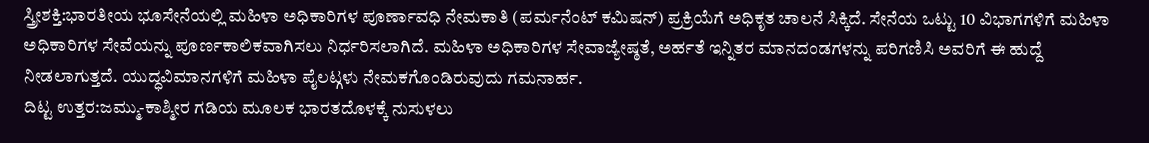ಸ್ತ್ರೀಶಕ್ತಿ:ಭಾರತೀಯ ಭೂಸೇನೆಯಲ್ಲಿ ಮಹಿಳಾ ಅಧಿಕಾರಿಗಳ ಪೂರ್ಣಾವಧಿ ನೇಮಕಾತಿ (ಪರ್ಮನೆಂಟ್ ಕಮಿಷನ್) ಪ್ರಕ್ರಿಯೆಗೆ ಅಧಿಕೃತ ಚಾಲನೆ ಸಿಕ್ಕಿದೆ. ಸೇನೆಯ ಒಟ್ಟು 10 ವಿಭಾಗಗಳಿಗೆ ಮಹಿಳಾ ಅಧಿಕಾರಿಗಳ ಸೇವೆಯನ್ನು ಪೂರ್ಣಕಾಲಿಕವಾಗಿಸಲು ನಿರ್ಧರಿಸಲಾಗಿದೆ. ಮಹಿಳಾ ಅಧಿಕಾರಿಗಳ ಸೇವಾಜ್ಯೇಷ್ಠತೆ, ಅರ್ಹತೆ ಇನ್ನಿತರ ಮಾನದಂಡಗಳನ್ನು ಪರಿಗಣಿಸಿ ಅವರಿಗೆ ಈ ಹುದ್ದೆ ನೀಡಲಾಗುತ್ತದೆ. ಯುದ್ಧವಿಮಾನಗಳಿಗೆ ಮಹಿಳಾ ಪೈಲಟ್ಗಳು ನೇಮಕಗೊಂಡಿರುವುದು ಗಮನಾರ್ಹ.
ದಿಟ್ಟ ಉತ್ತರ:ಜಮ್ಮು-ಕಾಶ್ಮೀರ ಗಡಿಯ ಮೂಲಕ ಭಾರತದೊಳಕ್ಕೆ ನುಸುಳಲು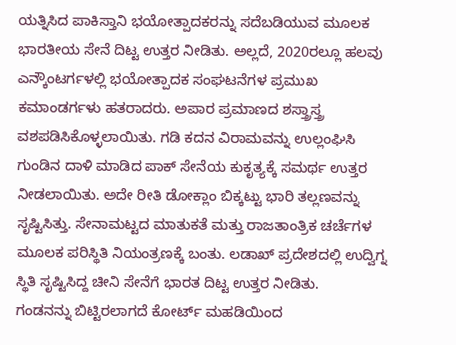ಯತ್ನಿಸಿದ ಪಾಕಿಸ್ತಾನಿ ಭಯೋತ್ಪಾದಕರನ್ನು ಸದೆಬಡಿಯುವ ಮೂಲಕ ಭಾರತೀಯ ಸೇನೆ ದಿಟ್ಟ ಉತ್ತರ ನೀಡಿತು. ಅಲ್ಲದೆ, 2020ರಲ್ಲೂ ಹಲವು ಎನ್ಕೌಂಟರ್ಗಳಲ್ಲಿ ಭಯೋತ್ಪಾದಕ ಸಂಘಟನೆಗಳ ಪ್ರಮುಖ ಕಮಾಂಡರ್ಗಳು ಹತರಾದರು. ಅಪಾರ ಪ್ರಮಾಣದ ಶಸ್ತ್ರಾಸ್ತ್ರ ವಶಪಡಿಸಿಕೊಳ್ಳಲಾಯಿತು. ಗಡಿ ಕದನ ವಿರಾಮವನ್ನು ಉಲ್ಲಂಘಿಸಿ ಗುಂಡಿನ ದಾಳಿ ಮಾಡಿದ ಪಾಕ್ ಸೇನೆಯ ಕುಕೃತ್ಯಕ್ಕೆ ಸಮರ್ಥ ಉತ್ತರ ನೀಡಲಾಯಿತು. ಅದೇ ರೀತಿ ಡೋಕ್ಲಾಂ ಬಿಕ್ಕಟ್ಟು ಭಾರಿ ತಲ್ಲಣವನ್ನು ಸೃಷ್ಟಿಸಿತ್ತು. ಸೇನಾಮಟ್ಟದ ಮಾತುಕತೆ ಮತ್ತು ರಾಜತಾಂತ್ರಿಕ ಚರ್ಚೆಗಳ ಮೂಲಕ ಪರಿಸ್ಥಿತಿ ನಿಯಂತ್ರಣಕ್ಕೆ ಬಂತು. ಲಡಾಖ್ ಪ್ರದೇಶದಲ್ಲಿ ಉದ್ವಿಗ್ನ ಸ್ಥಿತಿ ಸೃಷ್ಟಿಸಿದ್ದ ಚೀನಿ ಸೇನೆಗೆ ಭಾರತ ದಿಟ್ಟ ಉತ್ತರ ನೀಡಿತು.
ಗಂಡನನ್ನು ಬಿಟ್ಟಿರಲಾಗದೆ ಕೋರ್ಟ್ ಮಹಡಿಯಿಂದ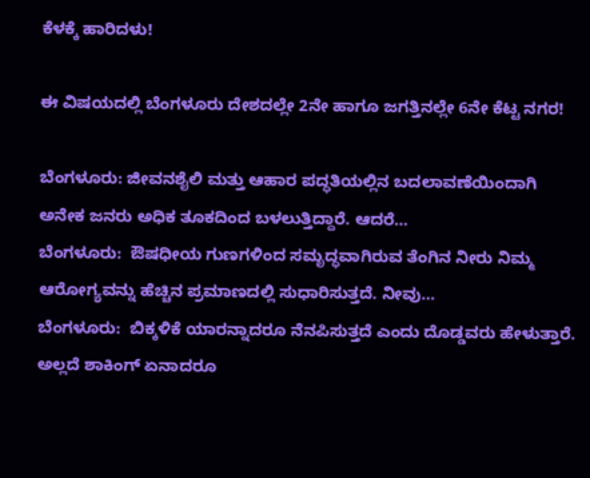ಕೆಳಕ್ಕೆ ಹಾರಿದಳು!

ಈ ವಿಷಯದಲ್ಲಿ ಬೆಂಗಳೂರು ದೇಶದಲ್ಲೇ 2ನೇ ಹಾಗೂ ಜಗತ್ತಿನಲ್ಲೇ 6ನೇ ಕೆಟ್ಟ ನಗರ!

ಬೆಂಗಳೂರು: ಜೀವನಶೈಲಿ ಮತ್ತು ಆಹಾರ ಪದ್ಧತಿಯಲ್ಲಿನ ಬದಲಾವಣೆಯಿಂದಾಗಿ ಅನೇಕ ಜನರು ಅಧಿಕ ತೂಕದಿಂದ ಬಳಲುತ್ತಿದ್ದಾರೆ. ಆದರೆ…
ಬೆಂಗಳೂರು:  ಔಷಧೀಯ ಗುಣಗಳಿಂದ ಸಮೃದ್ಧವಾಗಿರುವ ತೆಂಗಿನ ನೀರು ನಿಮ್ಮ  ಆರೋಗ್ಯವನ್ನು ಹೆಚ್ಚಿನ ಪ್ರಮಾಣದಲ್ಲಿ ಸುಧಾರಿಸುತ್ತದೆ. ನೀವು…
ಬೆಂಗಳೂರು:  ಬಿಕ್ಕಳಿಕೆ ಯಾರನ್ನಾದರೂ ನೆನಪಿಸುತ್ತದೆ ಎಂದು ದೊಡ್ಡವರು ಹೇಳುತ್ತಾರೆ. ಅಲ್ಲದೆ ಶಾಕಿಂಗ್ ಏನಾದರೂ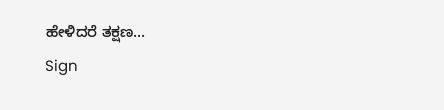ಹೇಳಿದರೆ ತಕ್ಷಣ…
Sign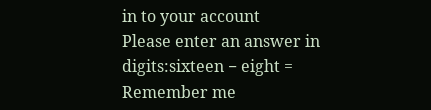in to your account
Please enter an answer in digits:sixteen − eight =
Remember me